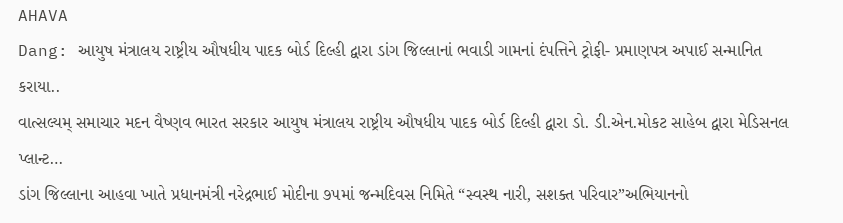AHAVA
Dang: આયુષ મંત્રાલય રાષ્ટ્રીય ઔષધીય પાદક બોર્ડ દિલ્હી દ્વારા ડાંગ જિલ્લાનાં ભવાડી ગામનાં દંપત્તિને ટ્રોફી- પ્રમાણપત્ર અપાઈ સન્માનિત કરાયા..
વાત્સલ્યમ્ સમાચાર મદન વૈષ્ણવ ભારત સરકાર આયુષ મંત્રાલય રાષ્ટ્રીય ઔષધીય પાદક બોર્ડ દિલ્હી દ્વારા ડો. ડી.એન.મોકટ સાહેબ દ્વારા મેડિસનલ પ્લાન્ટ…
ડાંગ જિલ્લાના આહવા ખાતે પ્રધાનમંત્રી નરેદ્રભાઈ મોદીના ૭૫માં જન્મદિવસ નિમિતે “સ્વસ્થ નારી, સશક્ત પરિવાર”અભિયાનનો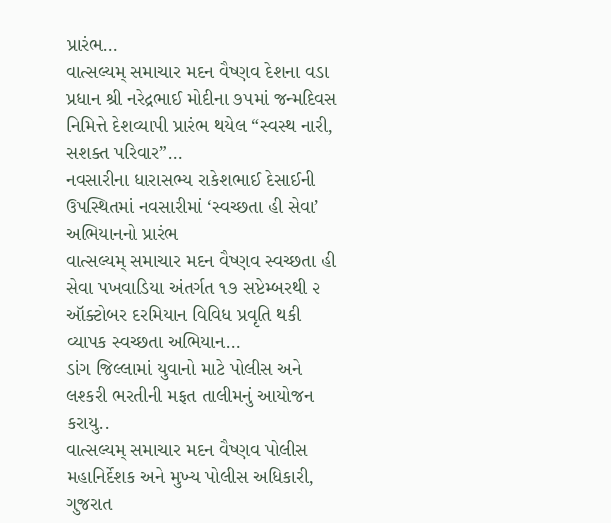પ્રારંભ…
વાત્સલ્યમ્ સમાચાર મદન વૈષ્ણવ દેશના વડા પ્રધાન શ્રી નરેદ્રભાઈ મોદીના ૭૫માં જન્મદિવસ નિમિત્તે દેશવ્યાપી પ્રારંભ થયેલ “સ્વસ્થ નારી, સશક્ત પરિવાર”…
નવસારીના ધારાસભ્ય રાકેશભાઈ દેસાઈની ઉપસ્થિતમાં નવસારીમાં ‘સ્વચ્છતા હી સેવા’ અભિયાનનો પ્રારંભ
વાત્સલ્યમ્ સમાચાર મદન વૈષ્ણવ સ્વચ્છતા હી સેવા પખવાડિયા અંતર્ગત ૧૭ સપ્ટેમ્બરથી ૨ ઑક્ટોબર દરમિયાન વિવિધ પ્રવૃતિ થકી વ્યાપક સ્વચ્છતા અભિયાન…
ડાંગ જિલ્લામાં યુવાનો માટે પોલીસ અને લશ્કરી ભરતીની મફત તાલીમનું આયોજન કરાયુ..
વાત્સલ્યમ્ સમાચાર મદન વૈષ્ણવ પોલીસ મહાનિર્દેશક અને મુખ્ય પોલીસ અધિકારી, ગુજરાત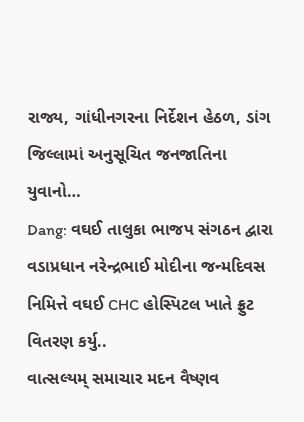રાજ્ય, ગાંધીનગરના નિર્દેશન હેઠળ, ડાંગ જિલ્લામાં અનુસૂચિત જનજાતિના યુવાનો…
Dang: વઘઈ તાલુકા ભાજપ સંગઠન દ્વારા વડાપ્રધાન નરેન્દ્રભાઈ મોદીના જન્મદિવસ નિમિત્તે વઘઈ CHC હોસ્પિટલ ખાતે ફ્રુટ વિતરણ કર્યુ..
વાત્સલ્યમ્ સમાચાર મદન વૈષ્ણવ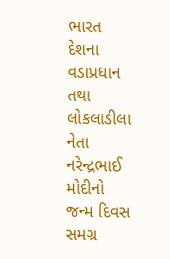ભારત દેશના વડાપ્રધાન તથા લોકલાડીલા નેતા નરેન્દ્રભાઈ મોદીનો જન્મ દિવસ સમગ્ર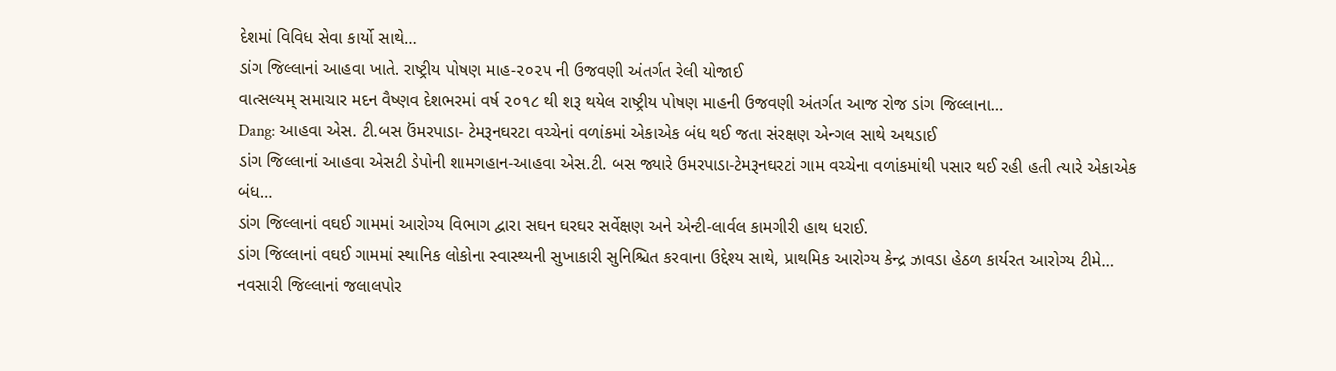દેશમાં વિવિધ સેવા કાર્યો સાથે…
ડાંગ જિલ્લાનાં આહવા ખાતે. રાષ્ટ્રીય પોષણ માહ-૨૦૨૫ ની ઉજવણી અંતર્ગત રેલી યોજાઈ
વાત્સલ્યમ્ સમાચાર મદન વૈષ્ણવ દેશભરમાં વર્ષ ૨૦૧૮ થી શરૂ થયેલ રાષ્ટ્રીય પોષણ માહની ઉજવણી અંતર્ગત આજ રોજ ડાંગ જિલ્લાના…
Dang: આહવા એસ. ટી.બસ ઉંમરપાડા- ટેમરૂનઘરટા વચ્ચેનાં વળાંકમાં એકાએક બંધ થઈ જતા સંરક્ષણ એન્ગલ સાથે અથડાઈ
ડાંગ જિલ્લાનાં આહવા એસટી ડેપોની શામગહાન-આહવા એસ.ટી. બસ જ્યારે ઉમરપાડા-ટેમરૂનઘરટાં ગામ વચ્ચેના વળાંકમાંથી પસાર થઈ રહી હતી ત્યારે એકાએક બંધ…
ડાંગ જિલ્લાનાં વઘઈ ગામમાં આરોગ્ય વિભાગ દ્વારા સઘન ઘરઘર સર્વેક્ષણ અને એન્ટી-લાર્વલ કામગીરી હાથ ધરાઈ.
ડાંગ જિલ્લાનાં વઘઈ ગામમાં સ્થાનિક લોકોના સ્વાસ્થ્યની સુખાકારી સુનિશ્ચિત કરવાના ઉદ્દેશ્ય સાથે, પ્રાથમિક આરોગ્ય કેન્દ્ર ઝાવડા હેઠળ કાર્યરત આરોગ્ય ટીમે…
નવસારી જિલ્લાનાં જલાલપોર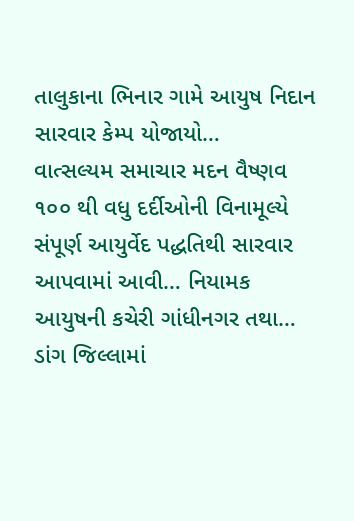તાલુકાના ભિનાર ગામે આયુષ નિદાન સારવાર કેમ્પ યોજાયો…
વાત્સલ્યમ સમાચાર મદન વૈષ્ણવ ૧૦૦ થી વધુ દર્દીઓની વિનામૂલ્યે સંપૂર્ણ આયુર્વેદ પદ્ધતિથી સારવાર આપવામાં આવી… નિયામક આયુષની કચેરી ગાંધીનગર તથા…
ડાંગ જિલ્લામાં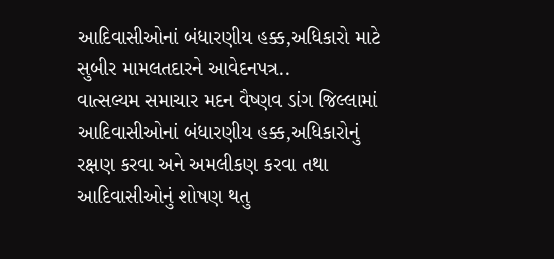આદિવાસીઓનાં બંધારણીય હક્ક,અધિકારો માટે સુબીર મામલતદારને આવેદનપત્ર..
વાત્સલ્યમ સમાચાર મદન વૈષ્ણવ ડાંગ જિલ્લામાં આદિવાસીઓનાં બંધારણીય હક્ક,અધિકારોનું રક્ષણ કરવા અને અમલીકણ કરવા તથા આદિવાસીઓનું શોષણ થતુ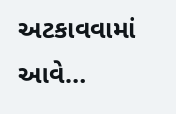અટકાવવામાં આવે…